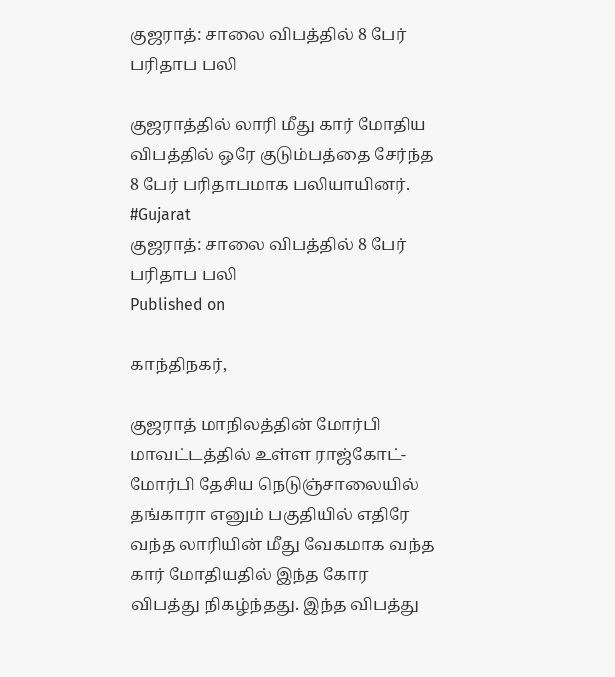குஜராத்: சாலை விபத்தில் 8 பேர் பரிதாப பலி

குஜராத்தில் லாரி மீது கார் மோதிய விபத்தில் ஒரே குடும்பத்தை சேர்ந்த 8 பேர் பரிதாபமாக பலியாயினர். #Gujarat
குஜராத்: சாலை விபத்தில் 8 பேர் பரிதாப பலி
Published on

காந்திநகர்,

குஜராத் மாநிலத்தின் மோர்பி மாவட்டத்தில் உள்ள ராஜ்கோட்- மோர்பி தேசிய நெடுஞ்சாலையில் தங்காரா எனும் பகுதியில் எதிரே வந்த லாரியின் மீது வேகமாக வந்த கார் மோதியதில் இந்த கோர விபத்து நிகழ்ந்தது. இந்த விபத்து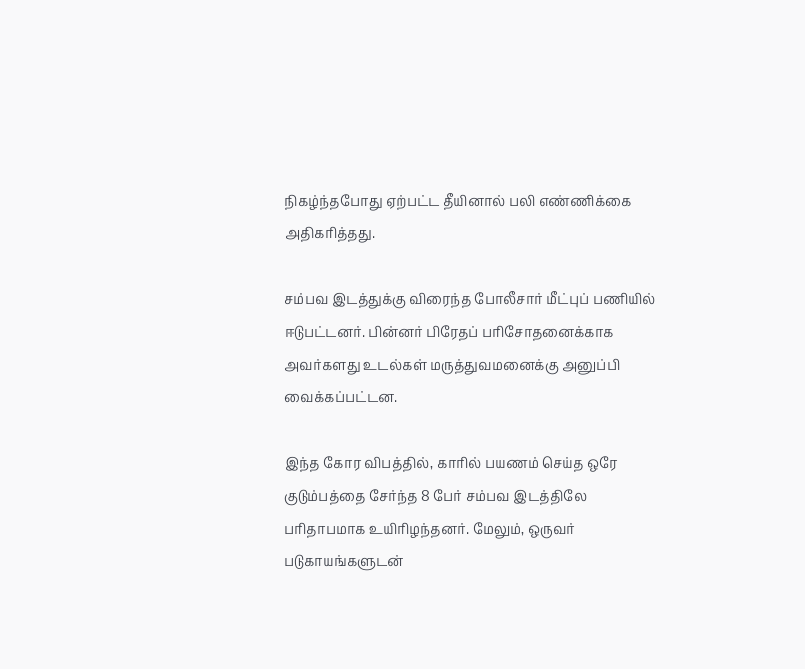நிகழ்ந்தபோது ஏற்பட்ட தீயினால் பலி எண்ணிக்கை அதிகரித்தது.

சம்பவ இடத்துக்கு விரைந்த போலீசார் மீட்புப் பணியில் ஈடுபட்டனர். பின்னர் பிரேதப் பரிசோதனைக்காக அவர்களது உடல்கள் மருத்துவமனைக்கு அனுப்பி வைக்கப்பட்டன.

இந்த கோர விபத்தில், காரில் பயணம் செய்த ஒரே குடும்பத்தை சேர்ந்த 8 பேர் சம்பவ இடத்திலே பரிதாபமாக உயிரிழந்தனர். மேலும், ஒருவர் படுகாயங்களுடன்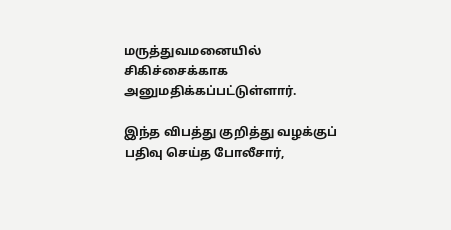மருத்துவமனையில் சிகிச்சைக்காக அனுமதிக்கப்பட்டுள்ளார்.

இந்த விபத்து குறித்து வழக்குப் பதிவு செய்த போலீசார்,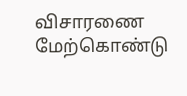விசாரணை மேற்கொண்டு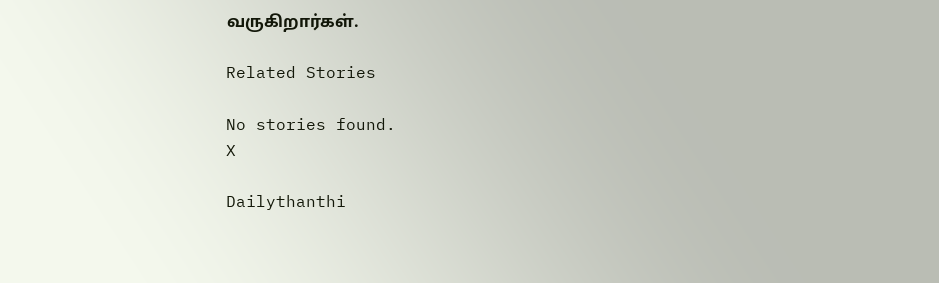வருகிறார்கள்.

Related Stories

No stories found.
X

Dailythanthi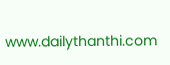www.dailythanthi.com